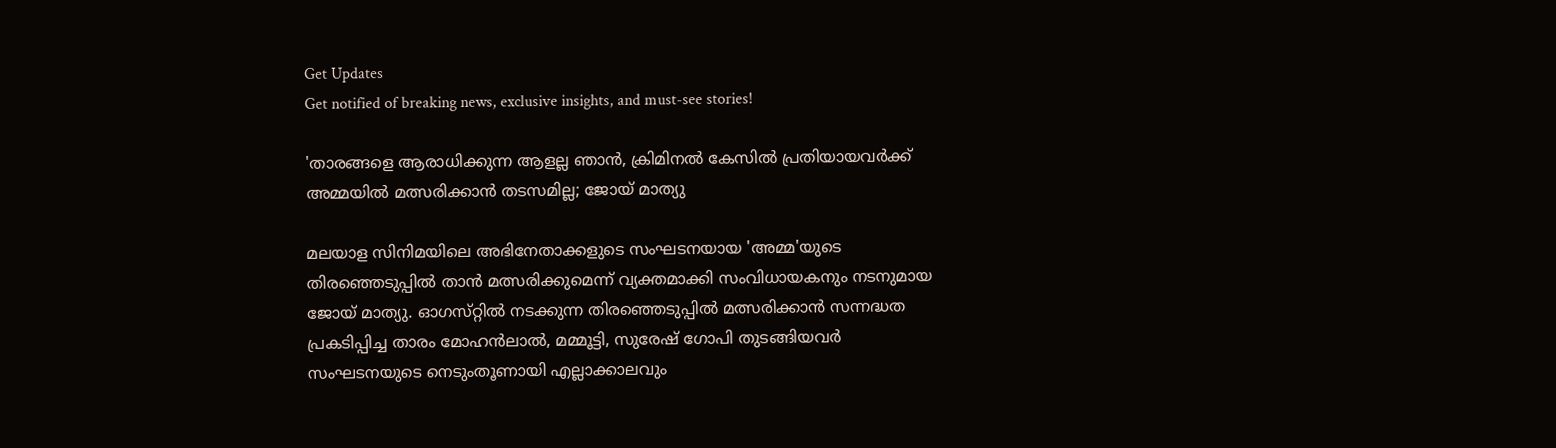Get Updates
Get notified of breaking news, exclusive insights, and must-see stories!

'താരങ്ങളെ ആരാധിക്കുന്ന ആളല്ല ഞാൻ, ക്രിമിനൽ കേസിൽ പ്രതിയായവർക്ക് അമ്മയിൽ മത്സരിക്കാൻ തടസമില്ല; ജോയ് മാത്യു

മലയാള സിനിമയിലെ അഭിനേതാക്കളുടെ സംഘടനയായ 'അമ്മ'യുടെ തിരഞ്ഞെടുപ്പിൽ താൻ മത്സരിക്കുമെന്ന് വ്യക്തമാക്കി സംവിധായകനും നടനുമായ ജോയ് മാത്യു. ഓഗസ്‌റ്റിൽ നടക്കുന്ന തിരഞ്ഞെടുപ്പിൽ മത്സരിക്കാൻ സന്നദ്ധത പ്രകടിപ്പിച്ച താരം മോഹൻലാൽ, മമ്മൂട്ടി, സുരേഷ് ഗോപി തുടങ്ങിയവർ സംഘടനയുടെ നെടുംതൂണായി എല്ലാക്കാലവും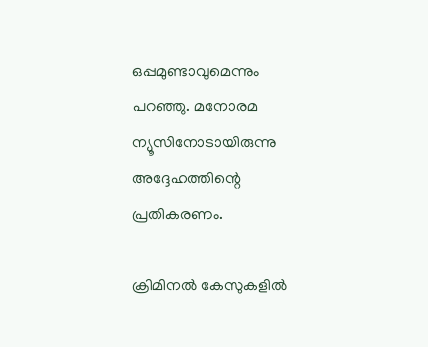ഒപ്പമുണ്ടാവുമെന്നും പറഞ്ഞു. മനോരമ ന്യൂസിനോടായിരുന്നു അദ്ദേഹത്തിന്റെ പ്രതികരണം.

ക്രിമിനൽ കേസുകളിൽ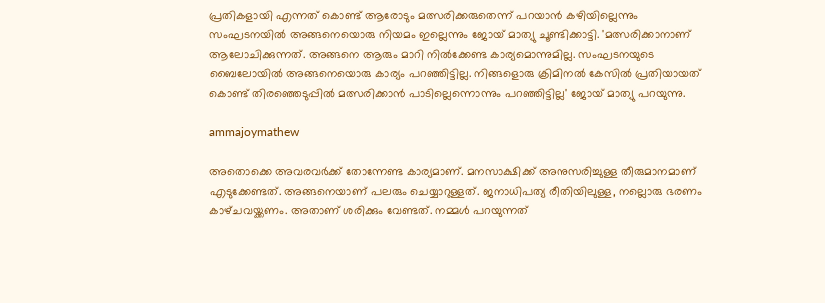പ്രതികളായി എന്നത് കൊണ്ട് ആരോടും മത്സരിക്കരുതെന്ന് പറയാൻ കഴിയില്ലെന്നും സംഘടനയിൽ അങ്ങനെയൊരു നിയമം ഇല്ലെന്നും ജോയ് മാത്യു ചൂണ്ടിക്കാട്ടി. 'മത്സരിക്കാനാണ് ആലോചിക്കുന്നത്. അങ്ങനെ ആരും മാറി നിൽക്കേണ്ട കാര്യമൊന്നുമില്ല. സംഘടനയുടെ ബൈലോയിൽ അങ്ങനെയൊരു കാര്യം പറഞ്ഞിട്ടില്ല. നിങ്ങളൊരു ക്രിമിനൽ കേസിൽ പ്രതിയായത് കൊണ്ട് തിരഞ്ഞെടുപ്പിൽ മത്സരിക്കാൻ പാടില്ലെന്നൊന്നും പറഞ്ഞിട്ടില്ല' ജോയ് മാത്യു പറയുന്നു.

ammajoymathew

അതൊക്കെ അവരവർക്ക് തോന്നേണ്ട കാര്യമാണ്. മനസാക്ഷിക്ക് അനുസരിച്ചുള്ള തീരുമാനമാണ് എടുക്കേണ്ടത്. അങ്ങനെയാണ് പലരും ചെയ്യാറുള്ളത്. ജനാധിപത്യ രീതിയിലുള്ള, നല്ലൊരു ഭരണം കാഴ്‌ചവയ്ക്കണം. അതാണ് ശരിക്കും വേണ്ടത്. നമ്മൾ പറയുന്നത്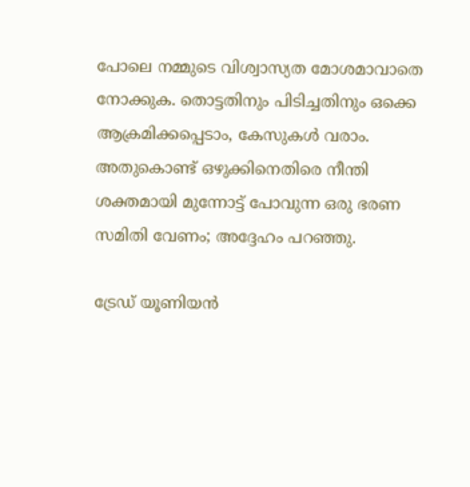പോലെ നമ്മുടെ വിശ്വാസ്യത മോശമാവാതെ നോക്കുക. തൊട്ടതിനും പിടിച്ചതിനും ഒക്കെ ആക്രമിക്കപ്പെടാം, കേസുകൾ വരാം. അതുകൊണ്ട് ഒഴുക്കിനെതിരെ നീന്തി ശക്തമായി മുന്നോട്ട് പോവുന്ന ഒരു ഭരണ സമിതി വേണം; അദ്ദേഹം പറഞ്ഞു.

ട്രേഡ് യൂണിയൻ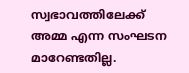സ്വഭാവത്തിലേക്ക് അമ്മ എന്ന സംഘടന മാറേണ്ടതില്ല.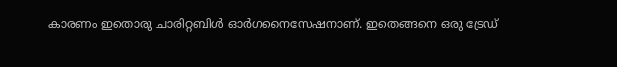കാരണം ഇതൊരു ചാരിറ്റബിൾ ഓർഗനൈസേഷനാണ്. ഇതെങ്ങനെ ഒരു ട്രേഡ്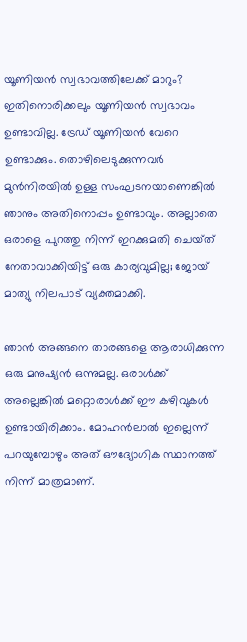യൂണിയൻ സ്വഭാവത്തിലേക്ക് മാറും? ഇതിനൊരിക്കലും യൂണിയൻ സ്വഭാവം ഉണ്ടാവില്ല. ട്രേഡ് യൂണിയൻ വേറെ ഉണ്ടാക്കും. തൊഴിലെടുക്കുന്നവർ മുൻനിരയിൽ ഉള്ള സംഘടനയാണെങ്കിൽ ഞാനും അതിനൊപ്പം ഉണ്ടാവും. അല്ലാതെ ഒരാളെ പുറത്തു നിന്ന് ഇറക്കുമതി ചെയ്‌ത്‌ നേതാവാക്കിയിട്ട് ഒരു കാര്യവുമില്ല; ജോയ് മാത്യു നിലപാട് വ്യക്തമാക്കി.

ഞാൻ അങ്ങനെ താരങ്ങളെ ആരാധിക്കുന്ന ഒരു മനുഷ്യൻ ഒന്നുമല്ല. ഒരാൾക്ക് അല്ലെങ്കിൽ മറ്റൊരാൾക്ക് ഈ കഴിവുകൾ ഉണ്ടായിരിക്കാം. മോഹൻലാൽ ഇല്ലെന്ന് പറയുമ്പോഴും അത് ഔദ്യോഗിക സ്ഥാനത്ത് നിന്ന് മാത്രമാണ്.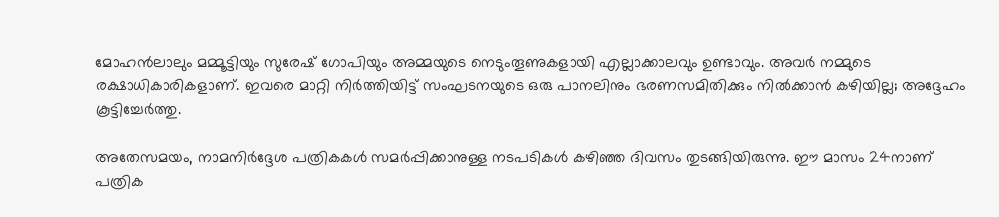മോഹൻലാലും മമ്മൂട്ടിയും സുരേഷ് ഗോപിയും അമ്മയുടെ നെടുംതൂണുകളായി എല്ലാക്കാലവും ഉണ്ടാവും. അവർ നമ്മുടെ രക്ഷാധികാരികളാണ്. ഇവരെ മാറ്റി നിർത്തിയിട്ട് സംഘടനയുടെ ഒരു പാനലിനും ഭരണസമിതിക്കും നിൽക്കാൻ കഴിയില്ല; അദ്ദേഹം കൂട്ടിച്ചേർത്തു.

അതേസമയം, നാമനിർദ്ദേശ പത്രികകൾ സമർപ്പിക്കാനുള്ള നടപടികൾ കഴിഞ്ഞ ദിവസം തുടങ്ങിയിരുന്നു. ഈ മാസം 24നാണ് പത്രിക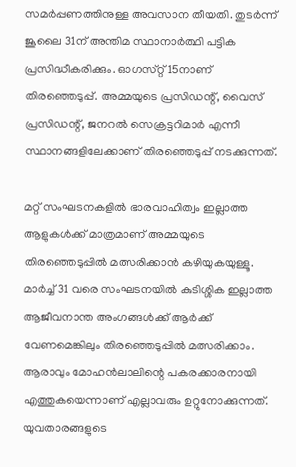സമർപ്പണത്തിനുള്ള അവസാന തീയതി. തുടർന്ന് ജൂലൈ 31ന് അന്തിമ സ്ഥാനാർത്ഥി പട്ടിക പ്രസിദ്ധീകരിക്കും. ഓഗസ്‌റ്റ് 15നാണ് തിരഞ്ഞെടുപ്പ്. അമ്മയുടെ പ്രസിഡന്റ്, വൈസ് പ്രസിഡന്റ്, ജനറൽ സെക്രട്ടറിമാർ എന്നീ സ്ഥാനങ്ങളിലേക്കാണ് തിരഞ്ഞെടുപ്പ് നടക്കുന്നത്.

മറ്റ് സംഘടനകളിൽ ഭാരവാഹിത്വം ഇല്ലാത്ത ആളുകൾക്ക് മാത്രമാണ് അമ്മയുടെ തിരഞ്ഞെടുപ്പിൽ മത്സരിക്കാൻ കഴിയുകയുള്ളൂ. മാർച്ച് 31 വരെ സംഘടനയിൽ കുടിശ്ശിക ഇല്ലാത്ത ആജീവനാന്ത അംഗങ്ങൾക്ക് ആർക്ക് വേണമെങ്കിലും തിരഞ്ഞെടുപ്പിൽ മത്സരിക്കാം. ആരാവും മോഹൻലാലിന്റെ പകരക്കാരനായി എത്തുകയെന്നാണ് എല്ലാവരും ഉറ്റുനോക്കുന്നത്. യുവതാരങ്ങളുടെ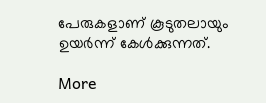പേരുകളാണ് കൂടുതലായും ഉയർന്ന് കേൾക്കുന്നത്.

More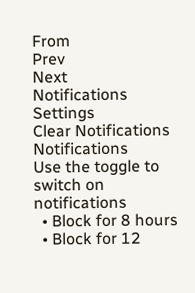From
Prev
Next
Notifications
Settings
Clear Notifications
Notifications
Use the toggle to switch on notifications
  • Block for 8 hours
  • Block for 12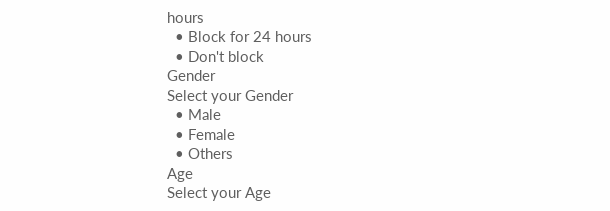hours
  • Block for 24 hours
  • Don't block
Gender
Select your Gender
  • Male
  • Female
  • Others
Age
Select your Age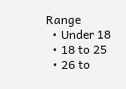Range
  • Under 18
  • 18 to 25
  • 26 to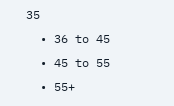35
  • 36 to 45
  • 45 to 55
  • 55+